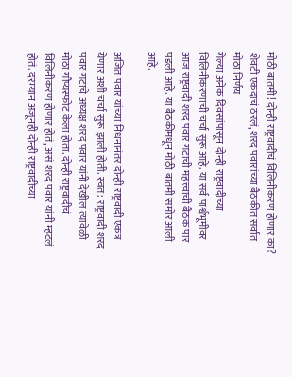मोठी बातमी! दोन्ही राष्ट्रवादीचं विलिनीकरण होणार का? शेवटी एकदाचं ठरलं, शरद पवारांच्या बैठकीत सर्वात मोठा निर्णय
गेल्या अनेक दिवसांपासून दोन्ही राष्ट्रवादीच्या विलिनीकरणाची चर्चा सुरू आहे. या सर्व पार्श्वभूमीवर आज राष्ट्रवादी शरद पवार गटाची महत्त्वाची बैठक पार पडली आहे. या बैठकीमधून मोठी बातमी समोर आली आहे.

अजित पवार यांच्या निधनानंतर दोन्ही राष्ट्रवादी एकत्र येणार अशी चर्चा सुरू झाली होती. स्वत: राष्ट्रवादी शरद पवार गटाचे अध्यक्ष शरद पवार यांनी देखील त्यावेळी मोठा गौप्यस्फोट केला होता. दोन्ही राष्ट्रवादीचं विलिनीकरण होणार होतं, असं शरद पवार यांनी म्हटलं होतं. दरम्यान अजूनही दोन्ही राष्ट्रवादीच्या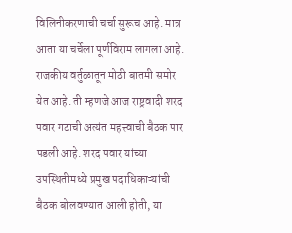विलिनीकरणाची चर्चा सुरूच आहे. मात्र आता या चर्चेला पूर्णविराम लागला आहे. राजकीय वर्तुळातून मोठी बातमी समोर येत आहे. ती म्हणजे आज राष्ट्रवादी शरद पवार गटाची अत्यंत महत्त्वाची बैठक पार पडली आहे. शरद पवार यांच्या उपस्थितीमध्ये प्रमुख पदाधिकाऱ्यांची बैठक बोलवण्यात आली होती, या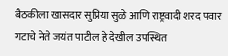बैठकीला खासदार सुप्रिया सुळे आणि राष्ट्रवादी शरद पवार गटाचे नेते जयंत पाटील हे देखील उपस्थित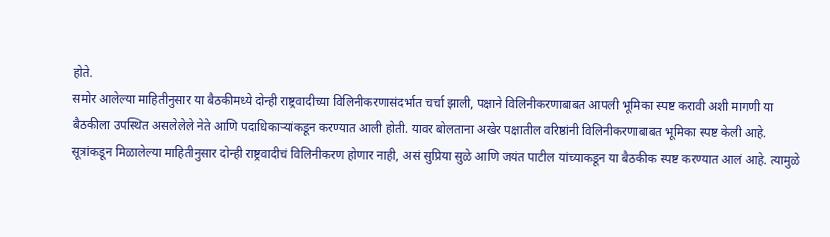होते.
समोर आलेल्या माहितीनुसार या बैठकीमध्ये दोन्ही राष्ट्रवादीच्या विलिनीकरणासंदर्भात चर्चा झाली, पक्षाने विलिनीकरणाबाबत आपली भूमिका स्पष्ट करावी अशी मागणी या बैठकीला उपस्थित असलेलेले नेते आणि पदाधिकाऱ्यांकडून करण्यात आली होती. यावर बोलताना अखेर पक्षातील वरिष्ठांनी विलिनीकरणाबाबत भूमिका स्पष्ट केली आहे. सूत्रांकडून मिळालेल्या माहितीनुसार दोन्ही राष्ट्रवादीचं विलिनीकरण होणार नाही, असं सुप्रिया सुळे आणि जयंत पाटील यांच्याकडून या बैठकीक स्पष्ट करण्यात आलं आहे. त्यामुळे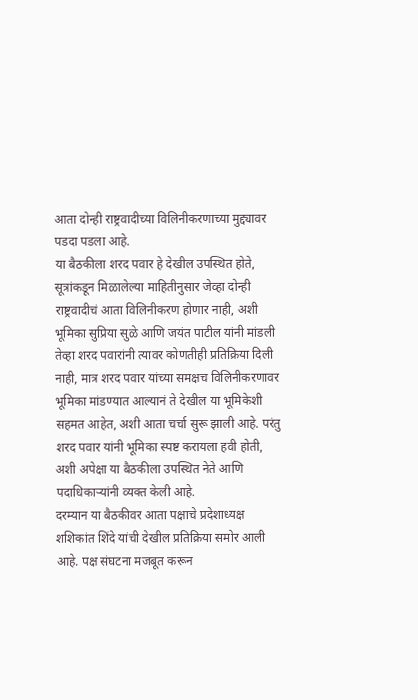आता दोन्ही राष्ट्रवादीच्या विलिनीकरणाच्या मुद्द्यावर पडदा पडला आहे.
या बैठकीला शरद पवार हे देखील उपस्थित होते, सूत्रांकडून मिळालेल्या माहितीनुसार जेव्हा दोन्ही राष्ट्रवादीचं आता विलिनीकरण होणार नाही, अशी भूमिका सुप्रिया सुळे आणि जयंत पाटील यांनी मांडली तेव्हा शरद पवारांनी त्यावर कोणतीही प्रतिक्रिया दिली नाही, मात्र शरद पवार यांच्या समक्षच विलिनीकरणावर भूमिका मांडण्यात आल्यानं ते देखील या भूमिकेशी सहमत आहेत, अशी आता चर्चा सुरू झाली आहे. परंतु शरद पवार यांनी भूमिका स्पष्ट करायला हवी होती, अशी अपेक्षा या बैठकीला उपस्थित नेते आणि पदाधिकाऱ्यांनी व्यक्त केली आहे.
दरम्यान या बैठकीवर आता पक्षाचे प्रदेशाध्यक्ष शशिकांत शिंदे यांची देखील प्रतिक्रिया समोर आली आहे. पक्ष संघटना मजबूत करून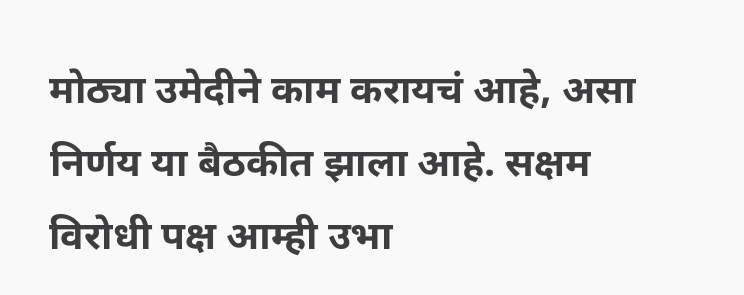मोठ्या उमेदीने काम करायचं आहे, असा निर्णय या बैठकीत झाला आहे. सक्षम विरोधी पक्ष आम्ही उभा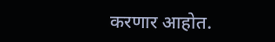करणार आहोत.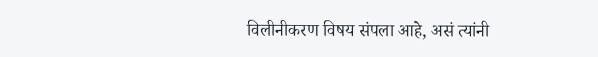विलीनीकरण विषय संपला आहे, असं त्यांनी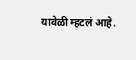यावेळी म्हटलं आहे.